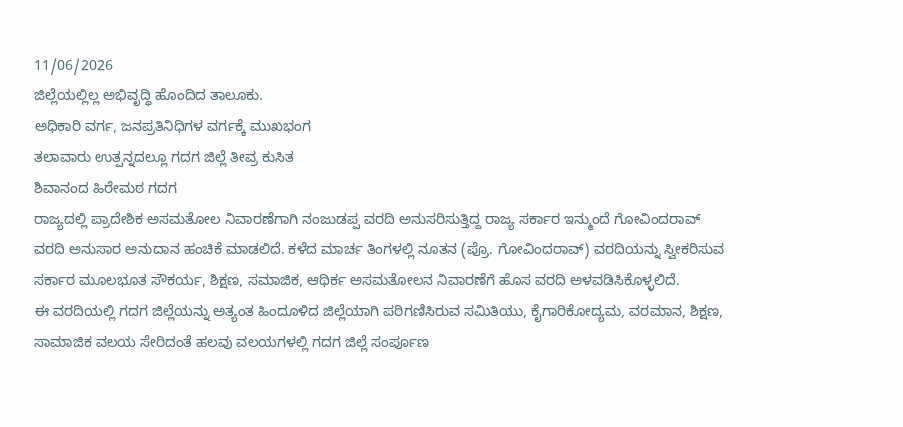11/06/2026
ಜಿಲ್ಲೆಯಲ್ಲಿಲ್ಲ ಅಭಿವೃದ್ಧಿ ಹೊಂದಿದ ತಾಲೂಕು.
ಅಧಿಕಾರಿ ವರ್ಗ, ಜನಪ್ರತಿನಿಧಿಗಳ ವರ್ಗಕ್ಕೆ ಮುಖಭಂಗ
ತಲಾವಾರು ಉತ್ಪನ್ನದಲ್ಲೂ ಗದಗ ಜಿಲ್ಲೆ ತೀವ್ರ ಕುಸಿತ
ಶಿವಾನಂದ ಹಿರೇಮಠ ಗದಗ
ರಾಜ್ಯದಲ್ಲಿ ಪ್ರಾದೇಶಿಕ ಅಸಮತೋಲ ನಿವಾರಣೆಗಾಗಿ ನಂಜುಡಪ್ಪ ವರದಿ ಅನುಸರಿಸುತ್ತಿದ್ದ ರಾಜ್ಯ ಸರ್ಕಾರ ಇನ್ಮುಂದೆ ಗೋವಿಂದರಾವ್ ವರದಿ ಅನುಸಾರ ಅನುದಾನ ಹಂಚಿಕೆ ಮಾಡಲಿದೆ. ಕಳೆದ ಮಾರ್ಚ ತಿಂಗಳಲ್ಲಿ ನೂತನ (ಪ್ರೊ. ಗೋವಿಂದರಾವ್) ವರದಿಯನ್ನು ಸ್ವೀಕರಿಸುವ ಸರ್ಕಾರ ಮೂಲಭೂತ ಸೌಕರ್ಯ, ಶಿಕ್ಷಣ, ಸಮಾಜಿಕ, ಆಥಿರ್ಕ ಅಸಮತೋಲನ ನಿವಾರಣೆಗೆ ಹೊಸ ವರದಿ ಅಳವಡಿಸಿಕೊಳ್ಳಲಿದೆ.
ಈ ವರದಿಯಲ್ಲಿ ಗದಗ ಜಿಲ್ಲೆಯನ್ನು ಅತ್ಯಂತ ಹಿಂದೂಳಿದ ಜಿಲ್ಲೆಯಾಗಿ ಪರಿಗಣಿಸಿರುವ ಸಮಿತಿಯು, ಕೈಗಾರಿಕೋದ್ಯಮ, ವರಮಾನ, ಶಿಕ್ಷಣ, ಸಾಮಾಜಿಕ ವಲಯ ಸೇರಿದಂತೆ ಹಲವು ವಲಯಗಳಲ್ಲಿ ಗದಗ ಜಿಲ್ಲೆ ಸಂರ್ಪೂಣ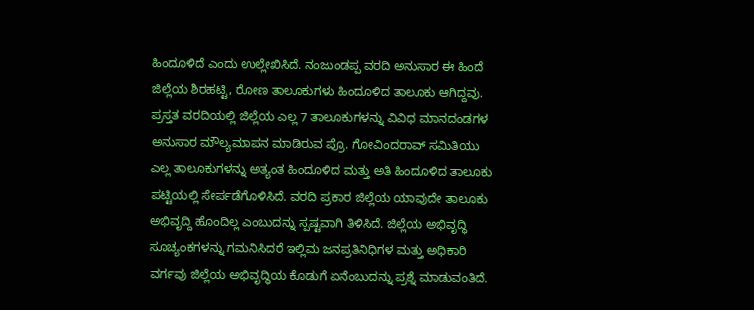ಹಿಂದೂಳಿದೆ ಎಂದು ಉಲ್ಲೇಖಿಸಿದೆ. ನಂಜುಂಡಪ್ಪ ವರದಿ ಅನುಸಾರ ಈ ಹಿಂದೆ ಜಿಲ್ಲೆಯ ಶಿರಹಟ್ಟಿ, ರೋಣ ತಾಲೂಕುಗಳು ಹಿಂದೂಳಿದ ತಾಲೂಕು ಆಗಿದ್ದವು. ಪ್ರಸ್ತತ ವರದಿಯಲ್ಲಿ ಜಿಲ್ಲೆಯ ಎಲ್ಲ 7 ತಾಲೂಕುಗಳನ್ನು ವಿವಿಧ ಮಾನದಂಡಗಳ ಅನುಸಾರ ಮೌಲ್ಯಮಾಪನ ಮಾಡಿರುವ ಪ್ರೊ. ಗೋವಿಂದರಾವ್ ಸಮಿತಿಯು ಎಲ್ಲ ತಾಲೂಕುಗಳನ್ನು ಅತ್ಯಂತ ಹಿಂದೂಳಿದ ಮತ್ತು ಅತಿ ಹಿಂದೂಳಿದ ತಾಲೂಕು ಪಟ್ಟಿಯಲ್ಲಿ ಸೇರ್ಪಡೆಗೊಳಿಸಿದೆ. ವರದಿ ಪ್ರಕಾರ ಜಿಲ್ಲೆಯ ಯಾವುದೇ ತಾಲೂಕು ಅಭಿವೃದ್ದಿ ಹೊಂದಿಲ್ಲ ಎಂಬುದನ್ನು ಸ್ಪಷ್ಟವಾಗಿ ತಿಳಿಸಿದೆ. ಜಿಲ್ಲೆಯ ಅಭಿವೃದ್ಧಿ ಸೂಚ್ಯಂಕಗಳನ್ನು ಗಮನಿಸಿದರೆ ಇಲ್ಲಿಮ ಜನಪ್ರತಿನಿಧಿಗಳ ಮತ್ತು ಅಧಿಕಾರಿ ವರ್ಗವು ಜಿಲ್ಲೆಯ ಅಭಿವೃದ್ಧಿಯ ಕೊಡುಗೆ ಏನೆಂಬುದನ್ನು ಪ್ರಶ್ನೆ ಮಾಡುವಂತಿದೆ.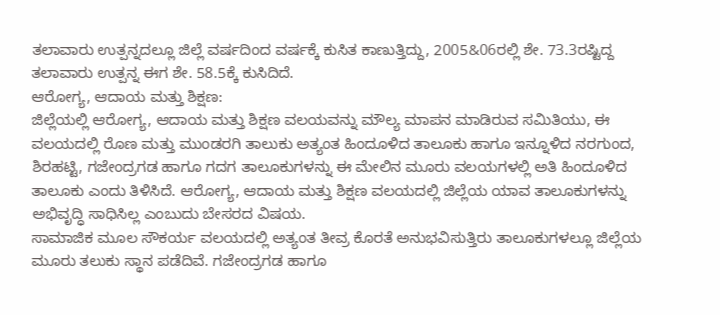ತಲಾವಾರು ಉತ್ಪನ್ನದಲ್ಲೂ ಜಿಲ್ಲೆ ವರ್ಷದಿಂದ ವರ್ಷಕ್ಕೆ ಕುಸಿತ ಕಾಣುತ್ತಿದ್ದು, 2005&06ರಲ್ಲಿ ಶೇ. 73.3ರಷ್ಟಿದ್ದ ತಲಾವಾರು ಉತ್ಪನ್ನ ಈಗ ಶೇ. 58.5ಕ್ಕೆ ಕುಸಿದಿದೆ.
ಆರೋಗ್ಯ, ಆದಾಯ ಮತ್ತು ಶಿಕ್ಷಣ:
ಜಿಲ್ಲೆಯಲ್ಲಿ ಆರೋಗ್ಯ, ಆದಾಯ ಮತ್ತು ಶಿಕ್ಷಣ ವಲಯವನ್ನು ಮೌಲ್ಯ ಮಾಪನ ಮಾಡಿರುವ ಸಮಿತಿಯು, ಈ ವಲಯದಲ್ಲಿ ರೊಣ ಮತ್ತು ಮುಂಡರಗಿ ತಾಲುಕು ಅತ್ಯಂತ ಹಿಂದೂಳಿದ ತಾಲೂಕು ಹಾಗೂ ಇನ್ನೂಳಿದ ನರಗುಂದ, ಶಿರಹಟ್ಟಿ, ಗಜೇಂದ್ರಗಡ ಹಾಗೂ ಗದಗ ತಾಲೂಕುಗಳನ್ನು ಈ ಮೇಲಿನ ಮೂರು ವಲಯಗಳಲ್ಲಿ ಅತಿ ಹಿಂದೂಳಿದ ತಾಲೂಕು ಎಂದು ತಿಳಿಸಿದೆ. ಆರೋಗ್ಯ, ಆದಾಯ ಮತ್ತು ಶಿಕ್ಷಣ ವಲಯದಲ್ಲಿ ಜಿಲ್ಲೆಯ ಯಾವ ತಾಲೂಕುಗಳನ್ನು ಅಭಿವೃದ್ಧಿ ಸಾಧಿಸಿಲ್ಲ ಎಂಬುದು ಬೇಸರದ ವಿಷಯ.
ಸಾಮಾಜಿಕ ಮೂಲ ಸೌಕರ್ಯ ವಲಯದಲ್ಲಿ ಅತ್ಯಂತ ತೀವ್ರ ಕೊರತೆ ಅನುಭವಿಸುತ್ತಿರು ತಾಲೂಕುಗಳಲ್ಲೂ ಜಿಲ್ಲೆಯ ಮೂರು ತಲುಕು ಸ್ಥಾನ ಪಡೆದಿವೆ. ಗಜೇಂದ್ರಗಡ ಹಾಗೂ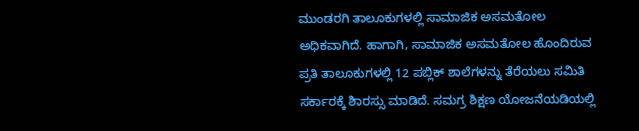ಮುಂಡರಗಿ ತಾಲೂಕುಗಳಲ್ಲಿ ಸಾಮಾಜಿಕ ಅಸಮತೋಲ ಅಧಿಕವಾಗಿದೆ. ಹಾಗಾಗಿ, ಸಾಮಾಜಿಕ ಅಸಮತೋಲ ಹೊಂದಿರುವ ಪ್ರತಿ ತಾಲೂಕುಗಳಲ್ಲಿ 12 ಪಬ್ಲಿಕ್ ಶಾಲೆಗಳನ್ನು ತೆರೆಯಲು ಸಮಿತಿ ಸರ್ಕಾರಕ್ಕೆ ಶಿಾರಸ್ಸು ಮಾಡಿದೆ. ಸಮಗ್ರ ಶಿಕ್ಷಣ ಯೋಜನೆಯಡಿಯಲ್ಲಿ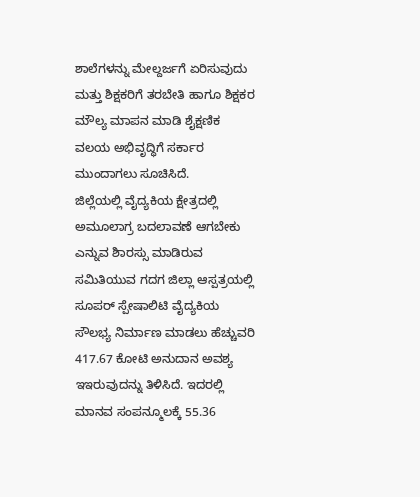ಶಾಲೆಗಳನ್ನು ಮೇಲ್ದರ್ಜಗೆ ಏರಿಸುವುದು ಮತ್ತು ಶಿಕ್ಷಕರಿಗೆ ತರಬೇತಿ ಹಾಗೂ ಶಿಕ್ಷಕರ ಮೌಲ್ಯ ಮಾಪನ ಮಾಡಿ ಶೈಕ್ಷಣಿಕ ವಲಯ ಅಭಿವೃದ್ಧಿಗೆ ಸರ್ಕಾರ ಮುಂದಾಗಲು ಸೂಚಿಸಿದೆ.
ಜಿಲ್ಲೆಯಲ್ಲಿ ವೈದ್ಯಕಿಯ ಕ್ಷೇತ್ರದಲ್ಲಿ ಅಮೂಲಾಗ್ರ ಬದಲಾವಣೆ ಆಗಬೇಕು ಎನ್ನುವ ಶಿಾರಸ್ಸು ಮಾಡಿರುವ ಸಮಿತಿಯುವ ಗದಗ ಜಿಲ್ಲಾ ಆಸ್ಪತ್ರಯಲ್ಲಿ ಸೂಪರ್ ಸ್ಪೇಷಾಲಿಟಿ ವೈದ್ಯಕಿಯ ಸೌಲಭ್ಯ ನಿರ್ಮಾಣ ಮಾಡಲು ಹೆಚ್ಚುವರಿ 417.67 ಕೋಟಿ ಅನುದಾನ ಅವಶ್ಯ ಇಇರುವುದನ್ನು ತಿಳಿಸಿದೆ. ಇದರಲ್ಲಿ ಮಾನವ ಸಂಪನ್ಮೂಲಕ್ಕೆ 55.36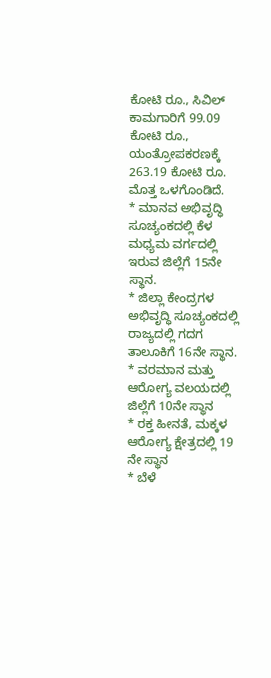ಕೋಟಿ ರೂ., ಸಿವಿಲ್ ಕಾಮಗಾರಿಗೆ 99.09 ಕೋಟಿ ರೂ., ಯಂತ್ರೋಪಕರಣಕ್ಕೆ 263.19 ಕೋಟಿ ರೂ. ಮೊತ್ತ ಒಳಗೊಂಡಿದೆ.
* ಮಾನವ ಅಭಿವೃದ್ಧಿ ಸೂಚ್ಯಂಕದಲ್ಲಿ ಕೆಳ ಮಧ್ಯಮ ವರ್ಗದಲ್ಲಿ ಇರುವ ಜಿಲ್ಲೆಗೆ 15ನೇ ಸ್ಥಾನ.
* ಜಿಲ್ಲಾ ಕೇಂದ್ರಗಳ ಅಭಿವೃದ್ಧಿ ಸೂಚ್ಯಂಕದಲ್ಲಿ ರಾಜ್ಯದಲ್ಲಿ ಗದಗ ತಾಲೂಕಿಗೆ 16ನೇ ಸ್ಥಾನ.
* ವರಮಾನ ಮತ್ತು ಆರೋಗ್ಯ ವಲಯದಲ್ಲಿ ಜಿಲ್ಲೆಗೆ 10ನೇ ಸ್ಥಾನ
* ರಕ್ತ ಹೀನತೆ, ಮಕ್ಕಳ ಆರೋಗ್ಯ ಕ್ಷೇತ್ರದಲ್ಲಿ 19 ನೇ ಸ್ಥಾನ
* ಬೆಳೆ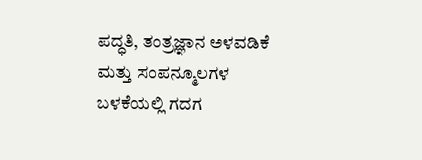ಪದ್ಧತಿ, ತಂತ್ರಜ್ಞಾನ ಅಳವಡಿಕೆ ಮತ್ತು ಸಂಪನ್ಮೂಲಗಳ ಬಳಕೆಯಲ್ಲಿ ಗದಗ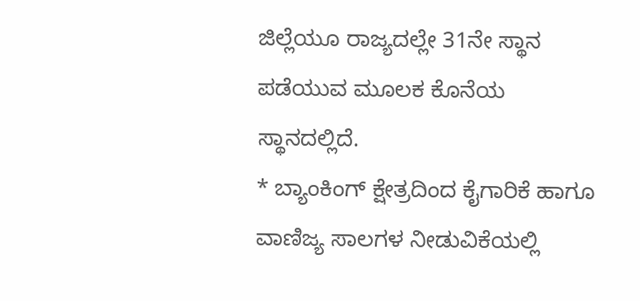ಜಿಲ್ಲೆಯೂ ರಾಜ್ಯದಲ್ಲೇ 31ನೇ ಸ್ಥಾನ ಪಡೆಯುವ ಮೂಲಕ ಕೊನೆಯ ಸ್ಥಾನದಲ್ಲಿದೆ.
* ಬ್ಯಾಂಕಿಂಗ್ ಕ್ಷೇತ್ರದಿಂದ ಕೈಗಾರಿಕೆ ಹಾಗೂ ವಾಣಿಜ್ಯ ಸಾಲಗಳ ನೀಡುವಿಕೆಯಲ್ಲಿ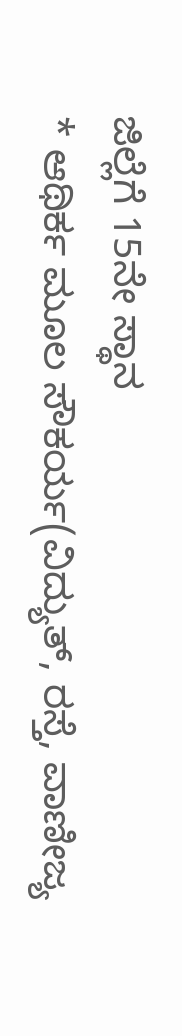ಜಿಲ್ಲೆಗೆ 15ನೇ ಸ್ಥಾನ
* ಆಥಿರ್ಕ ಮೂಲ ಸೌಕರ್ಯ(ವಿದ್ಯುತ್, ರಸ್ತೆ, ವಾಣೀಜ್ಯ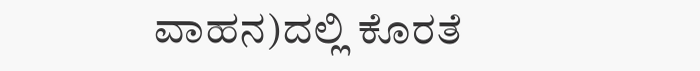ವಾಹನ)ದಲ್ಲಿ ಕೊರತೆ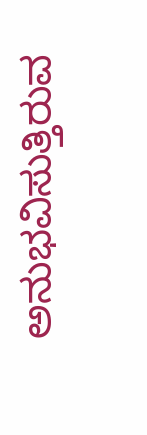ಅನುಭವಿಸುತ್ತಿರುವ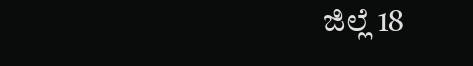ಜಿಲ್ಲೆ 18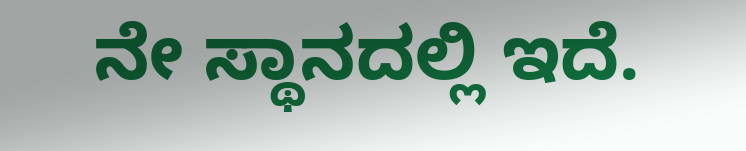ನೇ ಸ್ಥಾನದಲ್ಲಿ ಇದೆ.